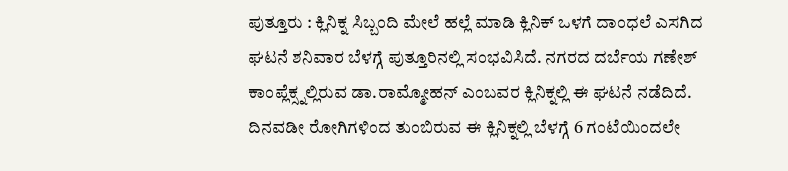ಪುತ್ತೂರು : ಕ್ಲಿನಿಕ್ನ ಸಿಬ್ಬಂದಿ ಮೇಲೆ ಹಲ್ಲೆ ಮಾಡಿ ಕ್ಲಿನಿಕ್ ಒಳಗೆ ದಾಂಧಲೆ ಎಸಗಿದ ಘಟನೆ ಶನಿವಾರ ಬೆಳಗ್ಗೆ ಪುತ್ತೂರಿನಲ್ಲಿ ಸಂಭವಿಸಿದೆ. ನಗರದ ದರ್ಬೆಯ ಗಣೇಶ್ ಕಾಂಪ್ಲೆಕ್ಸ್ನಲ್ಲಿರುವ ಡಾ.ರಾಮ್ಮೋಹನ್ ಎಂಬವರ ಕ್ಲಿನಿಕ್ನಲ್ಲಿ ಈ ಘಟನೆ ನಡೆದಿದೆ.
ದಿನವಡೀ ರೋಗಿಗಳಿಂದ ತುಂಬಿರುವ ಈ ಕ್ಲಿನಿಕ್ನಲ್ಲಿ ಬೆಳಗ್ಗೆ 6 ಗಂಟೆಯಿಂದಲೇ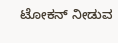ಟೋಕನ್ ನೀಡುವ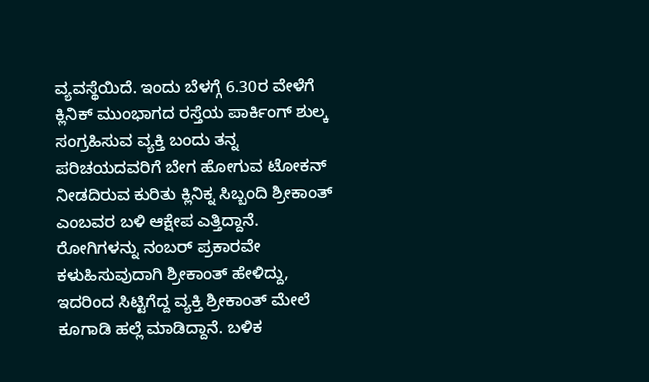ವ್ಯವಸ್ಥೆಯಿದೆ. ಇಂದು ಬೆಳಗ್ಗೆ 6.30ರ ವೇಳೆಗೆ ಕ್ಲಿನಿಕ್ ಮುಂಭಾಗದ ರಸ್ತೆಯ ಪಾರ್ಕಿಂಗ್ ಶುಲ್ಕ ಸಂಗ್ರಹಿಸುವ ವ್ಯಕ್ತಿ ಬಂದು ತನ್ನ ಪರಿಚಯದವರಿಗೆ ಬೇಗ ಹೋಗುವ ಟೋಕನ್ ನೀಡದಿರುವ ಕುರಿತು ಕ್ಲಿನಿಕ್ನ ಸಿಬ್ಬಂದಿ ಶ್ರೀಕಾಂತ್ ಎಂಬವರ ಬಳಿ ಆಕ್ಷೇಪ ಎತ್ತಿದ್ದಾನೆ.
ರೋಗಿಗಳನ್ನು ನಂಬರ್ ಪ್ರಕಾರವೇ ಕಳುಹಿಸುವುದಾಗಿ ಶ್ರೀಕಾಂತ್ ಹೇಳಿದ್ದು, ಇದರಿಂದ ಸಿಟ್ಟಿಗೆದ್ದ ವ್ಯಕ್ತಿ ಶ್ರೀಕಾಂತ್ ಮೇಲೆ ಕೂಗಾಡಿ ಹಲ್ಲೆ ಮಾಡಿದ್ದಾನೆ. ಬಳಿಕ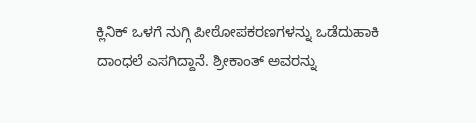ಕ್ಲಿನಿಕ್ ಒಳಗೆ ನುಗ್ಗಿ ಪೀಠೋಪಕರಣಗಳನ್ನು ಒಡೆದುಹಾಕಿ ದಾಂಧಲೆ ಎಸಗಿದ್ದಾನೆ. ಶ್ರೀಕಾಂತ್ ಅವರನ್ನು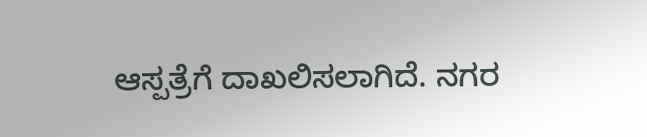ಆಸ್ಪತ್ರೆಗೆ ದಾಖಲಿಸಲಾಗಿದೆ. ನಗರ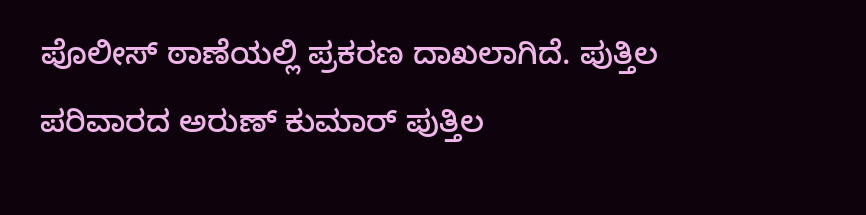ಪೊಲೀಸ್ ಠಾಣೆಯಲ್ಲಿ ಪ್ರಕರಣ ದಾಖಲಾಗಿದೆ. ಪುತ್ತಿಲ ಪರಿವಾರದ ಅರುಣ್ ಕುಮಾರ್ ಪುತ್ತಿಲ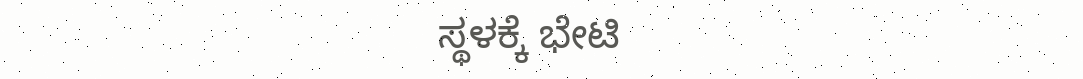ಸ್ಥಳಕ್ಕೆ ಭೇಟಿ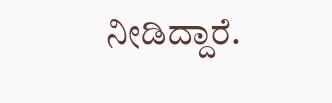ನೀಡಿದ್ದಾರೆ.